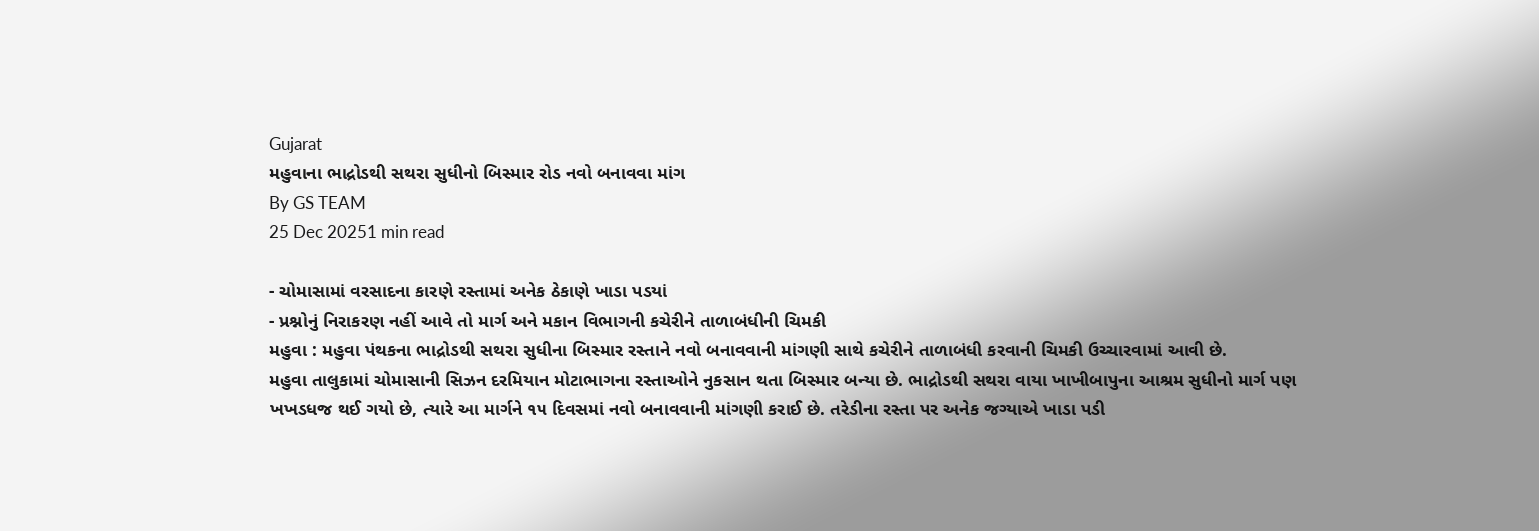Gujarat
મહુવાના ભાદ્રોડથી સથરા સુધીનો બિસ્માર રોડ નવો બનાવવા માંગ
By GS TEAM
25 Dec 20251 min read

- ચોમાસામાં વરસાદના કારણે રસ્તામાં અનેક ઠેકાણે ખાડા પડયાં
- પ્રશ્નોનું નિરાકરણ નહીં આવે તો માર્ગ અને મકાન વિભાગની કચેરીને તાળાબંધીની ચિમકી
મહુવા : મહુવા પંથકના ભાદ્રોડથી સથરા સુધીના બિસ્માર રસ્તાને નવો બનાવવાની માંગણી સાથે કચેરીને તાળાબંધી કરવાની ચિમકી ઉચ્ચારવામાં આવી છે.
મહુવા તાલુકામાં ચોમાસાની સિઝન દરમિયાન મોટાભાગના રસ્તાઓને નુકસાન થતા બિસ્માર બન્યા છે. ભાદ્રોડથી સથરા વાયા ખાખીબાપુના આશ્રમ સુધીનો માર્ગ પણ ખખડધજ થઈ ગયો છે, ત્યારે આ માર્ગને ૧૫ દિવસમાં નવો બનાવવાની માંગણી કરાઈ છે. તરેડીના રસ્તા પર અનેક જગ્યાએ ખાડા પડી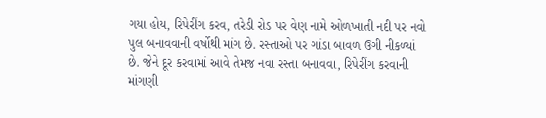ગયા હોય, રિપેરીંગ કરવ, તરેડી રોડ પર વેણ નામે ઓળખાતી નદી પર નવો પુલ બનાવવાની વર્ષોથી માંગ છે. રસ્તાઓ પર ગાંડા બાવળ ઉગી નીકળ્યાં છે. જેને દૂર કરવામાં આવે તેમજ નવા રસ્તા બનાવવા, રિપેરીંગ કરવાની માંગણી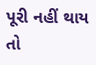પૂરી નહીં થાય તો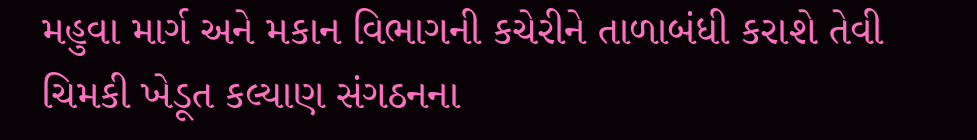મહુવા માર્ગ અને મકાન વિભાગની કચેરીને તાળાબંધી કરાશે તેવી ચિમકી ખેડૂત કલ્યાણ સંગઠનના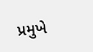પ્રમુખે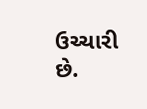ઉચ્ચારી છે.